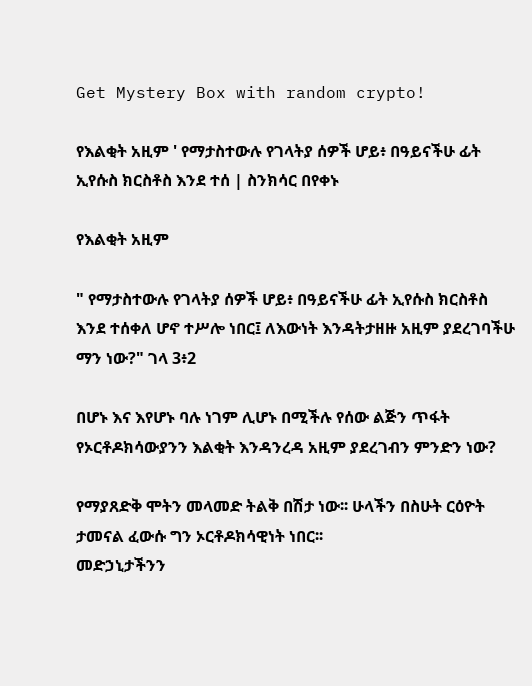Get Mystery Box with random crypto!

የእልቂት አዚም ' የማታስተውሉ የገላትያ ሰዎች ሆይ፥ በዓይናችሁ ፊት ኢየሱስ ክርስቶስ እንደ ተሰ | ስንክሳር በየቀኑ

የእልቂት አዚም

" የማታስተውሉ የገላትያ ሰዎች ሆይ፥ በዓይናችሁ ፊት ኢየሱስ ክርስቶስ እንደ ተሰቀለ ሆኖ ተሥሎ ነበር፤ ለእውነት እንዳትታዘዙ አዚም ያደረገባችሁ ማን ነው?" ገላ 3፥2

በሆኑ እና እየሆኑ ባሉ ነገም ሊሆኑ በሚችሉ የሰው ልጅን ጥፋት የኦርቶዶክሳውያንን እልቂት እንዳንረዳ አዚም ያደረገብን ምንድን ነው?

የማያጸድቅ ሞትን መላመድ ትልቅ በሽታ ነው፡፡ ሁላችን በስሁት ርዕዮት ታመናል ፈውሱ ግን ኦርቶዶክሳዊነት ነበር፡፡
መድኃኒታችንን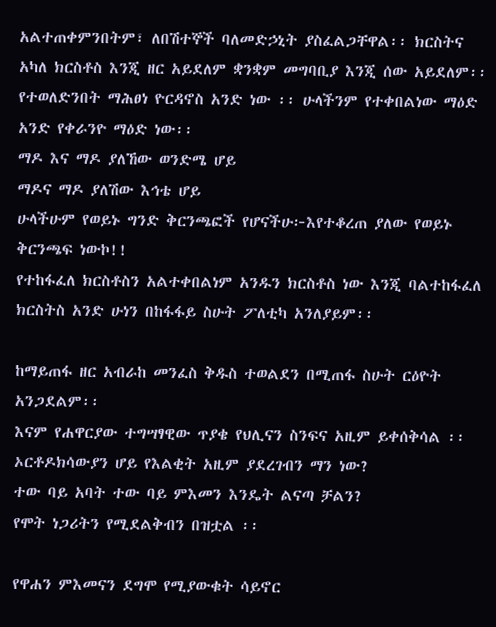አልተጠቀምንበትም፣ ለበሽተኞች ባለመድኃኒት ያስፈልጋቸዋል፡፡ ክርስትና አካለ ክርስቶስ እንጂ ዘር አይደለም ቋንቋም መግባቢያ እንጂ ሰው አይደለም፡፡ የተወለድንበት ማሕፀነ ዮርዳኖስ አንድ ነው ፡፡ ሁላችንም የተቀበልነው ማዕድ አንድ የቀራንዮ ማዕድ ነው፡፡
ማዶ እና ማዶ ያለኸው ወንድሜ ሆይ
ማዶና ማዶ ያለሽው እኅቴ ሆይ
ሁላችሁም የወይኑ ግንድ ቅርንጫፎች የሆናችሁ፦እየተቆረጠ ያለው የወይኑ ቅርንጫፍ ነውኮ!!
የተከፋፈለ ክርስቶስን አልተቀበልነም አንዱን ክርስቶስ ነው እንጂ ባልተከፋፈለ ክርስትስ አንድ ሁነን በከፋፋይ ስሁት ፖለቲካ አንለያይም፡፡

ከማይጠፋ ዘር አብራከ መንፈስ ቅዱስ ተወልደን በሚጠፋ ስሁት ርዕዮት አንጋደልም፡፡
እናም የሐዋርያው ተግሣፃዊው ጥያቄ የህሊናን ስንፍና አዚም ይቀሰቅሳል ፡፡ ኦርቶዶክሳውያን ሆይ የእልቂት አዚም ያደረገብን ማን ነው?
ተው ባይ አባት ተው ባይ ምእመን እንዴት ልናጣ ቻልን?
የሞት ነጋሪትን የሚደልቅብን በዝቷል ፡፡

የዋሐን ምእመናን ደግሞ የሚያውቁት ሳይኖር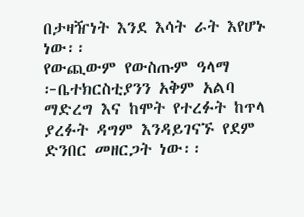በታዛዥነት እንደ እሳት ራት እየሆኑ ነው፡፡
የውጪውም የውስጡም ዓላማ ፦ቤተክርስቲያንን አቅም አልባ ማድረግ እና ከሞት የተረፉት ከጥላ ያረፉት ዳግም እንዳይገናኙ የደም ድንበር መዘርጋት ነው፡፡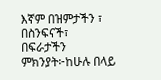እኛም በዝምታችን ፣ በስንፍናች፣ በፍራታችን ምክንያት፦ከሁሉ በላይ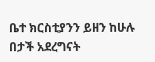ቤተ ክርስቲያንን ይዘን ከሁሉ በታች አደረግናት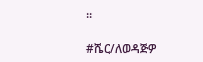፡፡

#ሼር/ለወዳጅዎ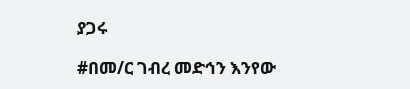ያጋሩ

#በመ/ር ገብረ መድኅን እንየው